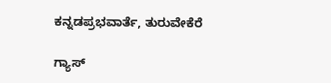ಕನ್ನಡಪ್ರಭವಾರ್ತೆ, ತುರುವೇಕೆರೆ

ಗ್ಯಾಸ್‌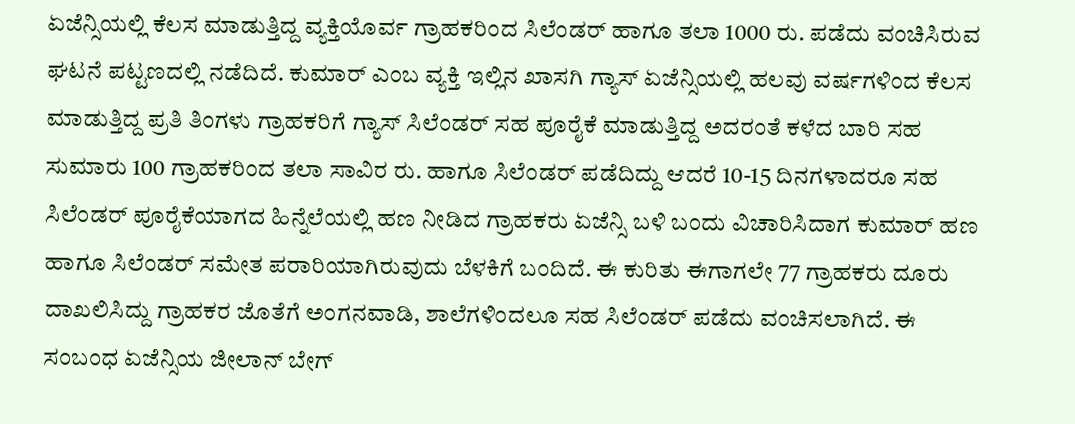ಏಜೆನ್ಸಿಯಲ್ಲಿ ಕೆಲಸ ಮಾಡುತ್ತಿದ್ದ ವ್ಯಕ್ತಿಯೊರ್ವ ಗ್ರಾಹಕರಿಂದ ಸಿಲೆಂಡರ್ ಹಾಗೂ ತಲಾ 1000 ರು. ಪಡೆದು ವಂಚಿಸಿರುವ ಘಟನೆ ಪಟ್ಟಣದಲ್ಲಿ ನಡೆದಿದೆ. ಕುಮಾರ್‌ ಎಂಬ ವ್ಯಕ್ತಿ ಇಲ್ಲಿನ ಖಾಸಗಿ ಗ್ಯಾಸ್‌ ಏಜೆನ್ಸಿಯಲ್ಲಿ ಹಲವು ವರ್ಷಗಳಿಂದ ಕೆಲಸ ಮಾಡುತ್ತಿದ್ದ ಪ್ರತಿ ತಿಂಗಳು ಗ್ರಾಹಕರಿಗೆ ಗ್ಯಾಸ್‌ ಸಿಲೆಂಡರ್ ಸಹ ಪೂರೈಕೆ ಮಾಡುತ್ತಿದ್ದ ಅದರಂತೆ ಕಳೆದ ಬಾರಿ ಸಹ ಸುಮಾರು 100 ಗ್ರಾಹಕರಿಂದ ತಲಾ ಸಾವಿರ ರು. ಹಾಗೂ ಸಿಲೆಂಡರ್‌ ಪಡೆದಿದ್ದು ಆದರೆ 10-15 ದಿನಗಳಾದರೂ ಸಹ ಸಿಲೆಂಡರ್‌ ಪೂರೈಕೆಯಾಗದ ಹಿನ್ನೆಲೆಯಲ್ಲಿ ಹಣ ನೀಡಿದ ಗ್ರಾಹಕರು ಏಜೆನ್ಸಿ ಬಳಿ ಬಂದು ವಿಚಾರಿಸಿದಾಗ ಕುಮಾರ್‌ ಹಣ ಹಾಗೂ ಸಿಲೆಂಡರ್‌ ಸಮೇತ ಪರಾರಿಯಾಗಿರುವುದು ಬೆಳಕಿಗೆ ಬಂದಿದೆ. ಈ ಕುರಿತು ಈಗಾಗಲೇ 77 ಗ್ರಾಹಕರು ದೂರು ದಾಖಲಿಸಿದ್ದು ಗ್ರಾಹಕರ ಜೊತೆಗೆ ಅಂಗನವಾಡಿ, ಶಾಲೆಗಳಿಂದಲೂ ಸಹ ಸಿಲೆಂಡರ್ ಪಡೆದು ವಂಚಿಸಲಾಗಿದೆ. ಈ ಸಂಬಂಧ ಏಜೆನ್ಸಿಯ ಜೀಲಾನ್ ಬೇಗ್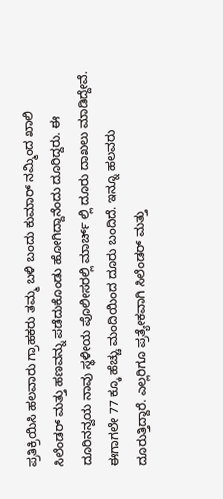ಪ್ರತಿಕ್ರಿಯಿಸಿ ಹಲವಾರು ಗ್ರಾಹಕರು ತಮ್ಮ ಬಳಿ ಬಂದು ಕುಮಾರ್ ನಮ್ಮಿಂದ ಖಾಲಿ ಸಿಲೆಂಡರ್ ಮತ್ತು ಹಣವನ್ನು ಪಡೆದುಕೊಂಡು ಹೋಗಿದ್ದಾನೆಂದು ದೂರಿದ್ದರು. ಈ ದೂರಿನನ್ವಯ ನಾವು ಸ್ಥಳೀಯ ಪೊಲೀಸರಲ್ಲಿ ಮಾರ್ಚ್ ಲ್ಲಿ ದೂರು ದಾಖಲು ಮಾಡಿದ್ದೇವೆ. ಈಗಾಗಲೇ 77 ಕ್ಕೂ ಹೆಚ್ಚು ಮಂದಿಯಿಂದ ದೂರು ಬಂದಿದೆ. ಇನ್ನೂ ಹಲವರು ದೂರುತ್ತಿದ್ದಾರೆ. ಎಲ್ಲರಿಗೂ ಪ್ರತ್ಯೇಕವಾಗಿ ಸಿಲೆಂಡರ್ ಮತ್ತು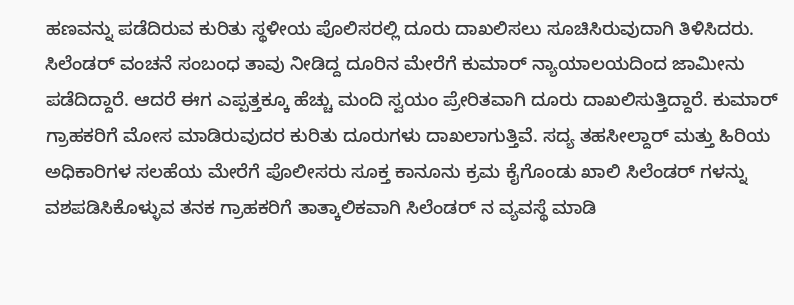ಹಣವನ್ನು ಪಡೆದಿರುವ ಕುರಿತು ಸ್ಥಳೀಯ ಪೊಲಿಸರಲ್ಲಿ ದೂರು ದಾಖಲಿಸಲು ಸೂಚಿಸಿರುವುದಾಗಿ ತಿಳಿಸಿದರು. ಸಿಲೆಂಡರ್ ವಂಚನೆ ಸಂಬಂಧ ತಾವು ನೀಡಿದ್ದ ದೂರಿನ ಮೇರೆಗೆ ಕುಮಾರ್ ನ್ಯಾಯಾಲಯದಿಂದ ಜಾಮೀನು ಪಡೆದಿದ್ದಾರೆ. ಆದರೆ ಈಗ ಎಪ್ಪತ್ತಕ್ಕೂ ಹೆಚ್ಚು ಮಂದಿ ಸ್ವಯಂ ಪ್ರೇರಿತವಾಗಿ ದೂರು ದಾಖಲಿಸುತ್ತಿದ್ದಾರೆ. ಕುಮಾರ್ ಗ್ರಾಹಕರಿಗೆ ಮೋಸ ಮಾಡಿರುವುದರ ಕುರಿತು ದೂರುಗಳು ದಾಖಲಾಗುತ್ತಿವೆ. ಸದ್ಯ ತಹಸೀಲ್ದಾರ್ ಮತ್ತು ಹಿರಿಯ ಅಧಿಕಾರಿಗಳ ಸಲಹೆಯ ಮೇರೆಗೆ ಪೊಲೀಸರು ಸೂಕ್ತ ಕಾನೂನು ಕ್ರಮ ಕೈಗೊಂಡು ಖಾಲಿ ಸಿಲೆಂಡರ್ ಗಳನ್ನು ವಶಪಡಿಸಿಕೊಳ್ಳುವ ತನಕ ಗ್ರಾಹಕರಿಗೆ ತಾತ್ಕಾಲಿಕವಾಗಿ ಸಿಲೆಂಡರ್ ನ ವ್ಯವಸ್ಥೆ ಮಾಡಿ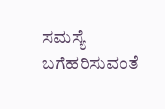ಸಮಸ್ಯೆ ಬಗೆಹರಿಸುವಂತೆ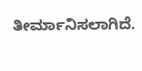ತೀರ್ಮಾನಿಸಲಾಗಿದೆ.